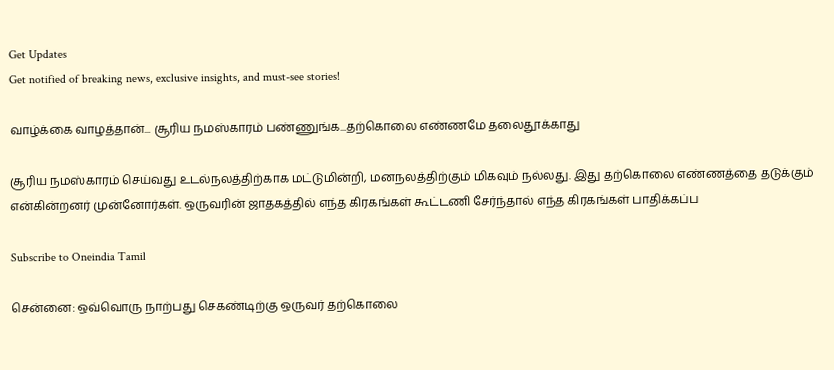Get Updates
Get notified of breaking news, exclusive insights, and must-see stories!

வாழ்க்கை வாழத்தான்... சூரிய நமஸ்காரம் பண்ணுங்க...தற்கொலை எண்ணமே தலைதூக்காது

சூரிய நமஸ்காரம் செய்வது உடல்நலத்திற்காக மட்டுமின்றி, மனநலத்திற்கும் மிகவும் நல்லது. இது தற்கொலை எண்ணத்தை தடுக்கும் என்கின்றனர் முன்னோர்கள். ஒருவரின் ஜாதகத்தில் எந்த கிரகங்கள் கூட்டணி சேர்ந்தால் எந்த கிரகங்கள் பாதிக்கப்ப

Subscribe to Oneindia Tamil

சென்னை: ஒவ்வொரு நாற்பது செகண்டிற்கு ஒருவர் தற்கொலை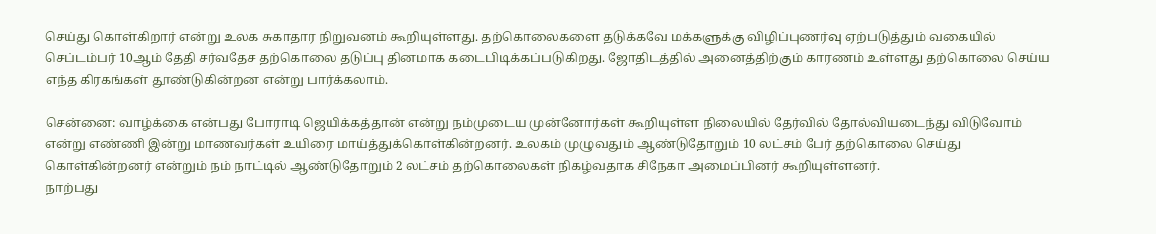செய்து கொள்கிறார் என்று உலக சுகாதார நிறுவனம் கூறியுள்ளது. தற்கொலைகளை தடுக்கவே மக்களுக்கு விழிப்புணர்வு ஏற்படுத்தும் வகையில் செப்டம்பர் 10ஆம் தேதி சர்வதேச தற்கொலை தடுப்பு தினமாக கடைபிடிக்கப்படுகிறது. ஜோதிடத்தில் அனைத்திற்கும் காரணம் உள்ளது தற்கொலை செய்ய எந்த கிரகங்கள் தூண்டுகின்றன என்று பார்க்கலாம்.

சென்னை: வாழ்க்கை என்பது போராடி ஜெயிக்கத்தான் என்று நம்முடைய முன்னோர்கள் கூறியுள்ள நிலையில் தேர்வில் தோல்வியடைந்து விடுவோம் என்று எண்ணி இன்று மாணவர்கள் உயிரை மாய்த்துக்கொள்கின்றனர். உலகம் முழுவதும் ஆண்டுதோறும் 10 லட்சம் பேர் தற்கொலை செய்து கொள்கின்றனர் என்றும் நம் நாட்டில் ஆண்டுதோறும் 2 லட்சம் தற்கொலைகள் நிகழ்வதாக சிநேகா அமைப்பினர் கூறியுள்ளனர்.
நாற்பது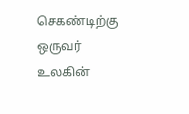செகண்டிற்கு ஒருவர் உலகின்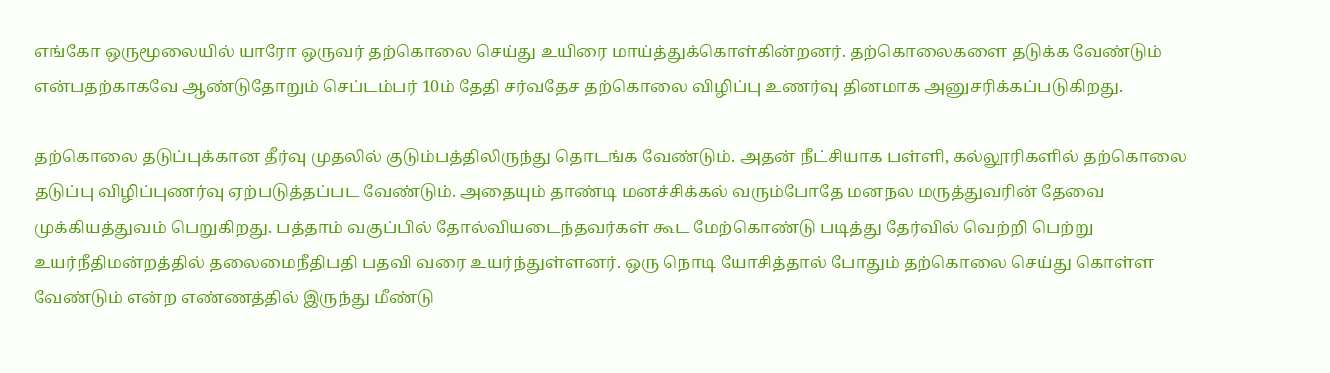எங்கோ ஒருமூலையில் யாரோ ஒருவர் தற்கொலை செய்து உயிரை மாய்த்துக்கொள்கின்றனர். தற்கொலைகளை தடுக்க வேண்டும் என்பதற்காகவே ஆண்டுதோறும் செப்டம்பர் 10ம் தேதி சர்வதேச தற்கொலை விழிப்பு உணர்வு தினமாக அனுசரிக்கப்படுகிறது.

தற்கொலை தடுப்புக்கான தீர்வு முதலில் குடும்பத்திலிருந்து தொடங்க வேண்டும். அதன் நீட்சியாக பள்ளி, கல்லூரிகளில் தற்கொலை தடுப்பு விழிப்புணர்வு ஏற்படுத்தப்பட வேண்டும். அதையும் தாண்டி மனச்சிக்கல் வரும்போதே மனநல மருத்துவரின் தேவை முக்கியத்துவம் பெறுகிறது. பத்தாம் வகுப்பில் தோல்வியடைந்தவர்கள் கூட மேற்கொண்டு படித்து தேர்வில் வெற்றி பெற்று உயர்நீதிமன்றத்தில் தலைமைநீதிபதி பதவி வரை உயர்ந்துள்ளனர். ஒரு நொடி யோசித்தால் போதும் தற்கொலை செய்து கொள்ள வேண்டும் என்ற எண்ணத்தில் இருந்து மீண்டு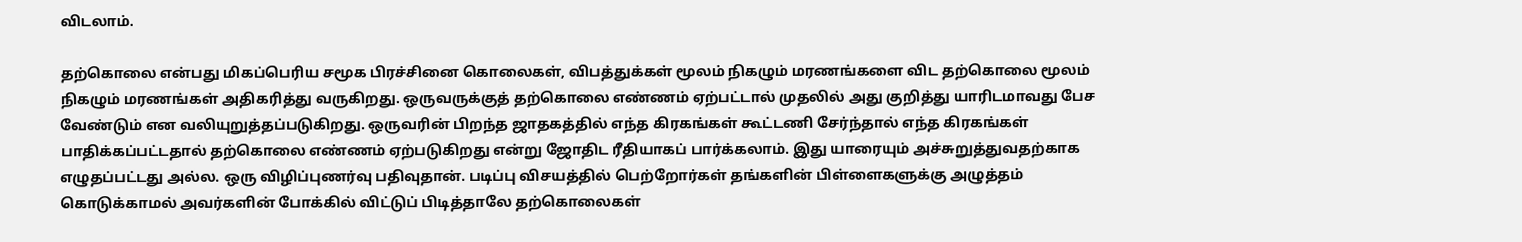விடலாம்.

தற்கொலை என்பது மிகப்பெரிய சமூக பிரச்சினை கொலைகள், விபத்துக்கள் மூலம் நிகழும் மரணங்களை விட தற்கொலை மூலம் நிகழும் மரணங்கள் அதிகரித்து வருகிறது. ஒருவருக்குத் தற்கொலை எண்ணம் ஏற்பட்டால் முதலில் அது குறித்து யாரிடமாவது பேச வேண்டும் என வலியுறுத்தப்படுகிறது. ஒருவரின் பிறந்த ஜாதகத்தில் எந்த கிரகங்கள் கூட்டணி சேர்ந்தால் எந்த கிரகங்கள் பாதிக்கப்பட்டதால் தற்கொலை எண்ணம் ஏற்படுகிறது என்று ஜோதிட ரீதியாகப் பார்க்கலாம். இது யாரையும் அச்சுறுத்துவதற்காக எழுதப்பட்டது அல்ல. ஒரு விழிப்புணர்வு பதிவுதான். படிப்பு விசயத்தில் பெற்றோர்கள் தங்களின் பிள்ளைகளுக்கு அழுத்தம் கொடுக்காமல் அவர்களின் போக்கில் விட்டுப் பிடித்தாலே தற்கொலைகள்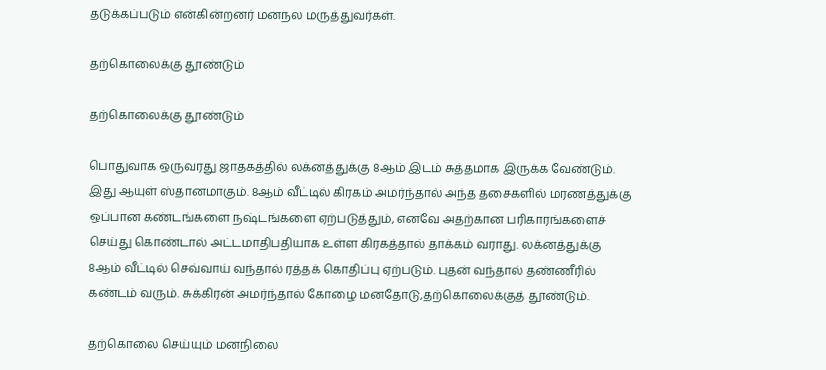தடுக்கப்படும் என்கின்றனர் மனநல மருத்துவர்கள்.

தற்கொலைக்கு தூண்டும்

தற்கொலைக்கு தூண்டும்

பொதுவாக ஒருவரது ஜாதகத்தில் லக்னத்துக்கு 8ஆம் இடம் சுத்தமாக இருக்க வேண்டும். இது ஆயுள் ஸ்தானமாகும். 8ஆம் வீட்டில் கிரகம் அமர்ந்தால் அந்த தசைகளில் மரணத்துக்கு ஒப்பான கண்டங்களை நஷ்டங்களை ஏற்படுத்தும், எனவே அதற்கான பரிகாரங்களைச் செய்து கொண்டால் அட்டமாதிபதியாக உள்ள கிரகத்தால் தாக்கம் வராது. லக்னத்துக்கு 8ஆம் வீட்டில் செவ்வாய் வந்தால் ரத்தக் கொதிப்பு ஏற்படும். புதன் வந்தால் தண்ணீரில் கண்டம் வரும். சுக்கிரன் அமர்ந்தால் கோழை மனதோடு,தற்கொலைக்குத் தூண்டும்.

தற்கொலை செய்யும் மனநிலை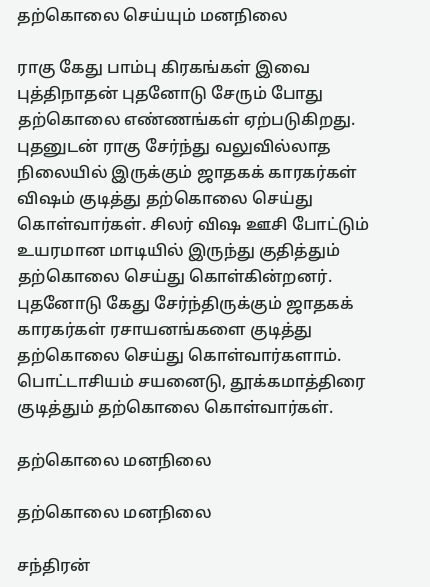தற்கொலை செய்யும் மனநிலை

ராகு கேது பாம்பு கிரகங்கள் இவை புத்திநாதன் புதனோடு சேரும் போது தற்கொலை எண்ணங்கள் ஏற்படுகிறது. புதனுடன் ராகு சேர்ந்து வலுவில்லாத நிலையில் இருக்கும் ஜாதகக் காரகர்கள் விஷம் குடித்து தற்கொலை செய்து கொள்வார்கள். சிலர் விஷ ஊசி போட்டும் உயரமான மாடியில் இருந்து குதித்தும் தற்கொலை செய்து கொள்கின்றனர். புதனோடு கேது சேர்ந்திருக்கும் ஜாதகக் காரகர்கள் ரசாயனங்களை குடித்து தற்கொலை செய்து கொள்வார்களாம். பொட்டாசியம் சயனைடு, தூக்கமாத்திரை குடித்தும் தற்கொலை கொள்வார்கள்.

தற்கொலை மனநிலை

தற்கொலை மனநிலை

சந்திரன்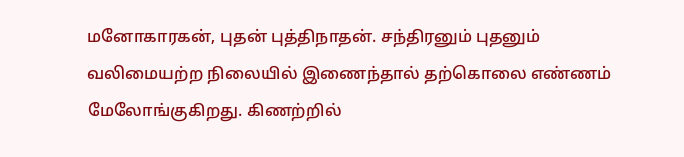மனோகாரகன், புதன் புத்திநாதன். சந்திரனும் புதனும் வலிமையற்ற நிலையில் இணைந்தால் தற்கொலை எண்ணம் மேலோங்குகிறது. கிணற்றில்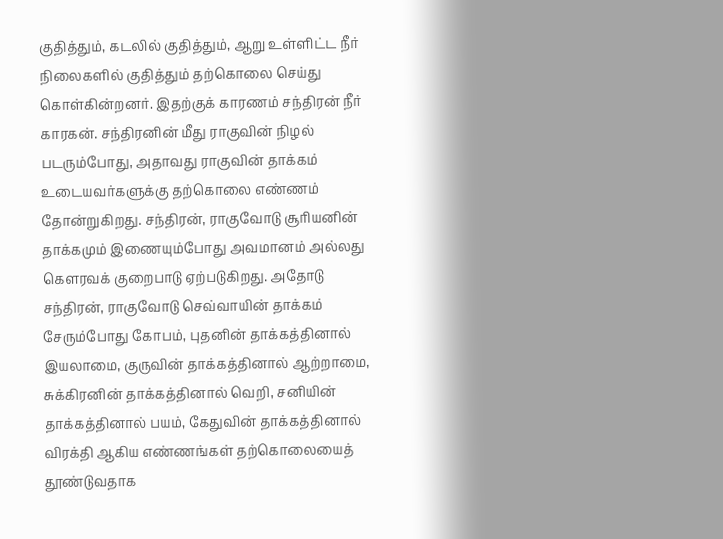குதித்தும், கடலில் குதித்தும், ஆறு உள்ளிட்ட நீர் நிலைகளில் குதித்தும் தற்கொலை செய்து கொள்கின்றனர். இதற்குக் காரணம் சந்திரன் நீர் காரகன். சந்திரனின் மீது ராகுவின் நிழல் படரும்போது, அதாவது ராகுவின் தாக்கம் உடையவர்களுக்கு தற்கொலை எண்ணம் தோன்றுகிறது. சந்திரன், ராகுவோடு சூரியனின் தாக்கமும் இணையும்போது அவமானம் அல்லது கௌரவக் குறைபாடு ஏற்படுகிறது. அதோடு சந்திரன், ராகுவோடு செவ்வாயின் தாக்கம் சேரும்போது கோபம், புதனின் தாக்கத்தினால் இயலாமை, குருவின் தாக்கத்தினால் ஆற்றாமை, சுக்கிரனின் தாக்கத்தினால் வெறி, சனியின் தாக்கத்தினால் பயம், கேதுவின் தாக்கத்தினால் விரக்தி ஆகிய எண்ணங்கள் தற்கொலையைத் தூண்டுவதாக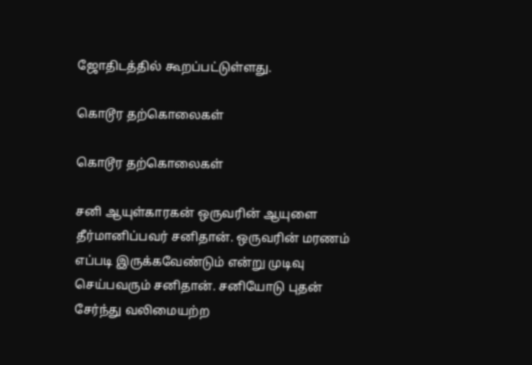ஜோதிடத்தில் கூறப்பட்டுள்ளது.

கொடூர தற்கொலைகள்

கொடூர தற்கொலைகள்

சனி ஆயுள்காரகன் ஒருவரின் ஆயுளை தீர்மானிப்பவர் சனிதான். ஒருவரின் மரணம் எப்படி இருக்கவேண்டும் என்று முடிவு செய்பவரும் சனிதான். சனியோடு புதன் சேர்ந்து வலிமையற்ற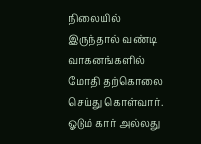நிலையில் இருந்தால் வண்டி வாகனங்களில் மோதி தற்கொலை செய்து கொள்வார். ஓடும் கார் அல்லது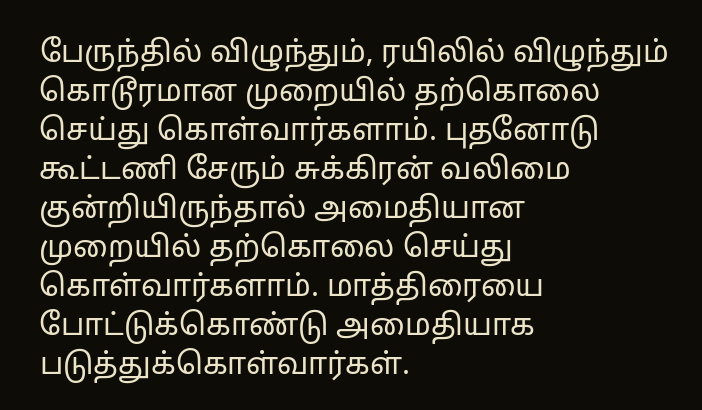பேருந்தில் விழுந்தும், ரயிலில் விழுந்தும் கொடூரமான முறையில் தற்கொலை செய்து கொள்வார்களாம். புதனோடு கூட்டணி சேரும் சுக்கிரன் வலிமை குன்றியிருந்தால் அமைதியான முறையில் தற்கொலை செய்து கொள்வார்களாம். மாத்திரையை போட்டுக்கொண்டு அமைதியாக படுத்துக்கொள்வார்கள்.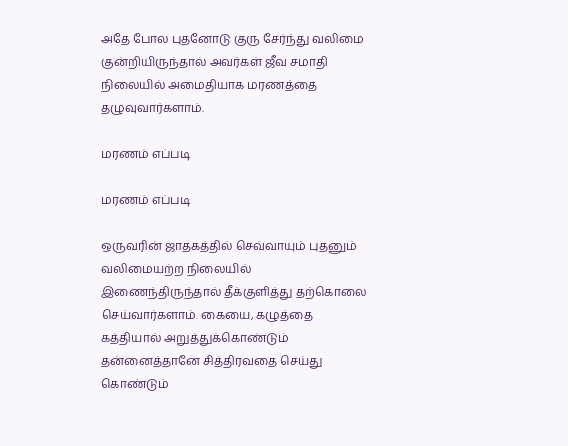அதே போல புதனோடு குரு சேர்ந்து வலிமை குன்றியிருந்தால் அவர்கள் ஜீவ சமாதி நிலையில் அமைதியாக மரணத்தை தழுவுவார்களாம்.

மரணம் எப்படி

மரணம் எப்படி

ஒருவரின் ஜாதகத்தில் செவ்வாயும் புதனும் வலிமையற்ற நிலையில் இணைந்திருந்தால் தீக்குளித்து தற்கொலை செய்வார்களாம். கையை, கழுத்தை கத்தியால் அறுத்துக்கொண்டும் தன்னைத்தானே சித்திரவதை செய்து கொண்டும்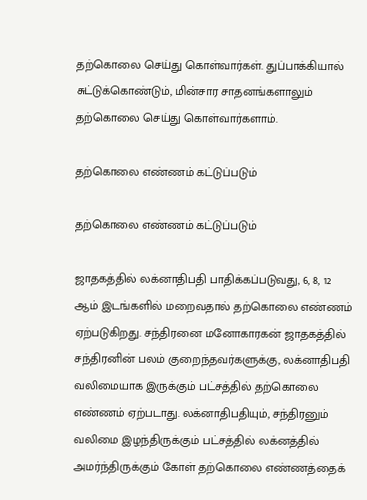தற்கொலை செய்து கொள்வார்கள். துப்பாக்கியால் சுட்டுக்கொண்டும், மின்சார சாதனங்களாலும் தற்கொலை செய்து கொள்வார்களாம்.

தற்கொலை எண்ணம் கட்டுப்படும்

தற்கொலை எண்ணம் கட்டுப்படும்

ஜாதகத்தில் லக்னாதிபதி பாதிக்கப்படுவது, 6, 8, 12 ஆம் இடங்களில் மறைவதால் தற்கொலை எண்ணம் ஏற்படுகிறது. சந்திரனை மனோகாரகன் ஜாதகத்தில் சந்திரனின் பலம் குறைந்தவர்களுக்கு, லக்னாதிபதி வலிமையாக இருக்கும் பட்சத்தில் தற்கொலை எண்ணம் ஏற்படாது. லக்னாதிபதியும், சந்திரனும் வலிமை இழந்திருக்கும் பட்சத்தில் லக்னத்தில் அமர்ந்திருக்கும் கோள் தற்கொலை எண்ணத்தைக்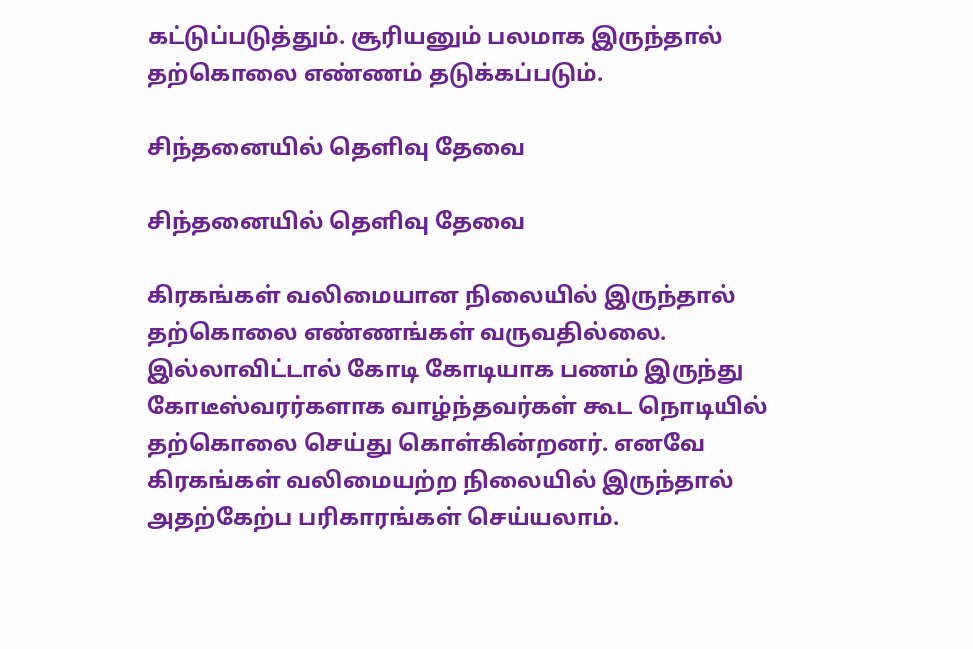கட்டுப்படுத்தும். சூரியனும் பலமாக இருந்தால் தற்கொலை எண்ணம் தடுக்கப்படும்.

சிந்தனையில் தெளிவு தேவை

சிந்தனையில் தெளிவு தேவை

கிரகங்கள் வலிமையான நிலையில் இருந்தால் தற்கொலை எண்ணங்கள் வருவதில்லை. இல்லாவிட்டால் கோடி கோடியாக பணம் இருந்து கோடீஸ்வரர்களாக வாழ்ந்தவர்கள் கூட நொடியில் தற்கொலை செய்து கொள்கின்றனர். எனவே கிரகங்கள் வலிமையற்ற நிலையில் இருந்தால் அதற்கேற்ப பரிகாரங்கள் செய்யலாம்.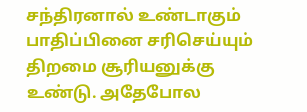சந்திரனால் உண்டாகும் பாதிப்பினை சரிசெய்யும் திறமை சூரியனுக்கு உண்டு. அதேபோல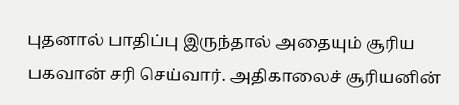புதனால் பாதிப்பு இருந்தால் அதையும் சூரிய பகவான் சரி செய்வார். அதிகாலைச் சூரியனின்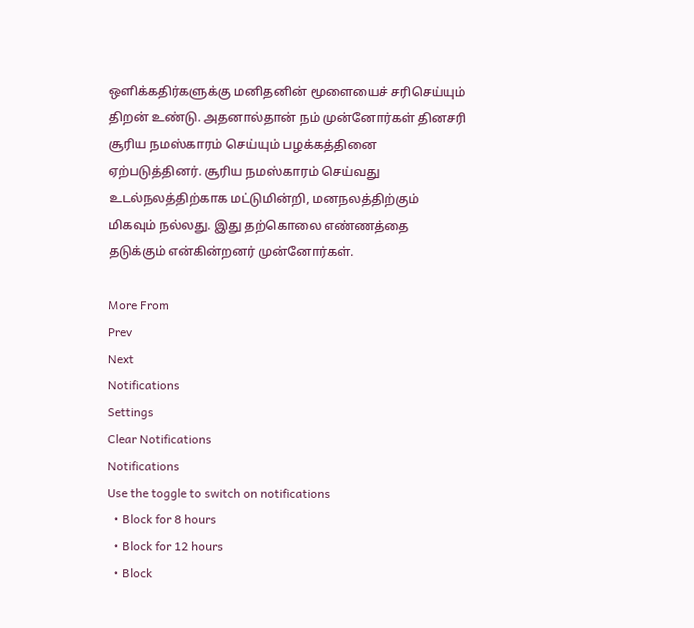ஒளிக்கதிர்களுக்கு மனிதனின் மூளையைச் சரிசெய்யும் திறன் உண்டு. அதனால்தான் நம் முன்னோர்கள் தினசரி சூரிய நமஸ்காரம் செய்யும் பழக்கத்தினை ஏற்படுத்தினர். சூரிய நமஸ்காரம் செய்வது உடல்நலத்திற்காக மட்டுமின்றி, மனநலத்திற்கும் மிகவும் நல்லது. இது தற்கொலை எண்ணத்தை தடுக்கும் என்கின்றனர் முன்னோர்கள்.

More From
Prev
Next
Notifications
Settings
Clear Notifications
Notifications
Use the toggle to switch on notifications
  • Block for 8 hours
  • Block for 12 hours
  • Block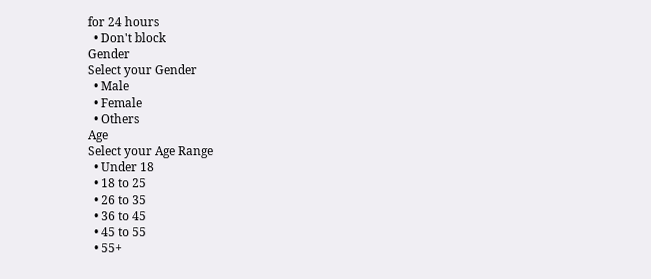for 24 hours
  • Don't block
Gender
Select your Gender
  • Male
  • Female
  • Others
Age
Select your Age Range
  • Under 18
  • 18 to 25
  • 26 to 35
  • 36 to 45
  • 45 to 55
  • 55+